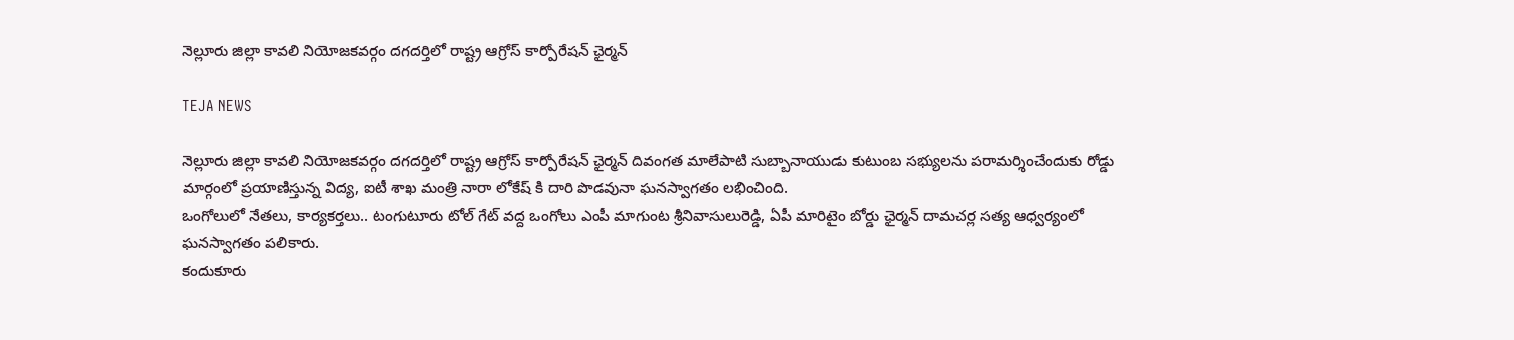నెల్లూరు జిల్లా కావలి నియోజకవర్గం దగదర్తిలో రాష్ట్ర ఆగ్రోస్ కార్పోరేషన్ ఛైర్మన్

TEJA NEWS

నెల్లూరు జిల్లా కావలి నియోజకవర్గం దగదర్తిలో రాష్ట్ర ఆగ్రోస్ కార్పోరేషన్ ఛైర్మన్ దివంగత మాలేపాటి సుబ్బానాయుడు కుటుంబ సభ్యులను పరామర్శించేందుకు రోడ్డు మార్గంలో ప్రయాణిస్తున్న విద్య, ఐటీ శాఖ మంత్రి నారా లోకేష్ కి దారి పొడవునా ఘనస్వాగతం లభించింది.
ఒంగోలులో నేతలు, కార్యకర్తలు.. టంగుటూరు టోల్ గేట్ వద్ద ఒంగోలు ఎంపీ మాగుంట శ్రీనివాసులురెడ్డి, ఏపీ మారిటైం బోర్డు ఛైర్మన్ దామచర్ల సత్య ఆధ్వర్యంలో ఘనస్వాగతం పలికారు.
కందుకూరు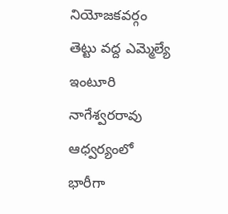నియోజకవర్గం తెట్టు వద్ద ఎమ్మెల్యే ఇంటూరి నాగేశ్వరరావు ఆధ్వర్యంలో భారీగా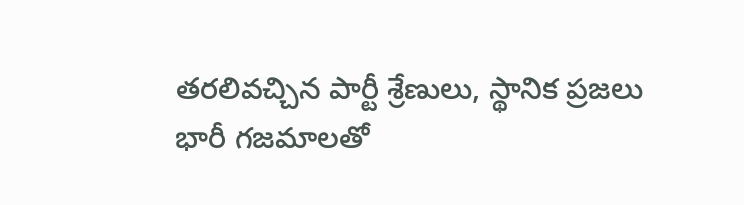తరలివచ్చిన పార్టీ శ్రేణులు, స్థానిక ప్రజలు
భారీ గజమాలతో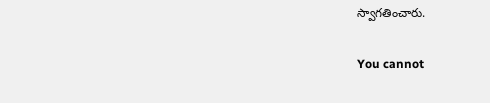స్వాగతించారు.

You cannot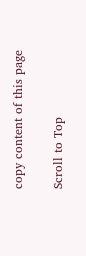copy content of this page

Scroll to Top